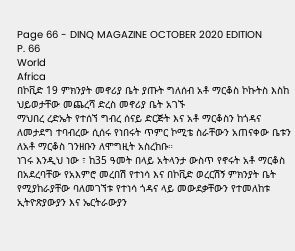Page 66 - DINQ MAGAZINE OCTOBER 2020 EDITION
P. 66
World
Africa
በኮቪድ 19 ምክንያት መኖሪያ ቤት ያጡት ግለሰብ አቶ ማርቆስ ኮኩትስ እስከ
ህይወታቸው መጨረሻ ድረስ መኖሪያ ቤት አገኙ
ማህበረ ረድኤት የተሰኘ ግብረ ሰናይ ድርጅት እና አቶ ማርቆስን ከጎዳና
ለመታደግ ተባብረው ሲሰሩ የነበሩት ጥምር ኮሚቴ ስራቸውን አጠናቀው ቤቱን
ለአቶ ማርቆስ ገንዘቡን ለሞግዚት አስረከቡ።
ነገሩ እንዲህ ነው ፣ ከ35 ዓመት በላይ አትላንታ ውስጥ የኖሩት አቶ ማርቆስ
በአደረባቸው የአእምሮ መረበሽ የተነሳ እና በኮቪድ ወረርሽኝ ምክንያት ቤት
የሚያከራያቸው ባለመገኘቱ የተነሳ ጎዳና ላይ መውደቃቸውን የተመለከቱ
ኢትዮጽያውያን እና ኤርትራውያን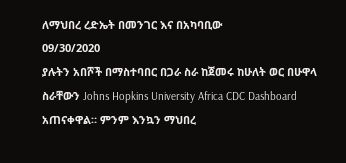ለማህበረ ረድኤት በመንገር እና በአካባቢው
09/30/2020
ያሉትን አበሾች በማስተባበር በጋራ ስራ ከጀመሩ ከሁለት ወር በሁዋላ ስራቸውን Johns Hopkins University Africa CDC Dashboard
አጠናቀዋል። ምንም እንኳን ማህበረ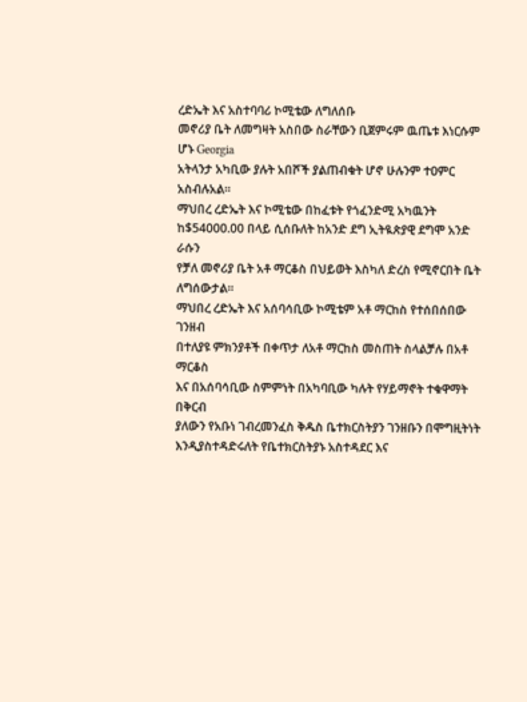ረድኤት እና አስተባባሪ ኮሚቴው ለግለሰቡ
መኖሪያ ቤት ለመግዛት አስበው ስራቸውን ቢጀምሩም ዉጤቱ እነርሱም ሆኑ Georgia
አትላንታ አካቢው ያሉት አበሾች ያልጠብቁት ሆኖ ሁሉንም ተዐምር
አስብሉአል።
ማህበረ ረድኤት እና ኮሚቴው በከፈቱት የጎፈንድሚ አካዉንት
ከ$54000.00 በላይ ሲሰቡለት ከአንድ ደግ ኢትዪጵያዊ ደግሞ አንድ ራሱን
የቻለ መኖሪያ ቤት አቶ ማርቆስ በህይወት እስካለ ድረስ የሚኖርበት ቤት
ለግሰውታል።
ማህበረ ረድኤት እና አሰባሳቢው ኮሚቴም አቶ ማርከስ የተሰበሰበው ገንዘብ
በተለያዩ ምክንያቶች በቀጥታ ለአቶ ማርከስ መስጠት ስላልቻሉ በአቶ ማርቆስ
እና በአሰባሳቢው ስምምነት በአካባቢው ካሉት የሃይማኖት ተቁዋማት በቅርብ
ያለውን የአቡነ ገብረመንፈስ ቅዱስ ቤተክርስትያን ገንዘቡን በሞግዚትነት
እንዲያስተዳድሩለት የቤተክርስትያኑ አስተዳደር እና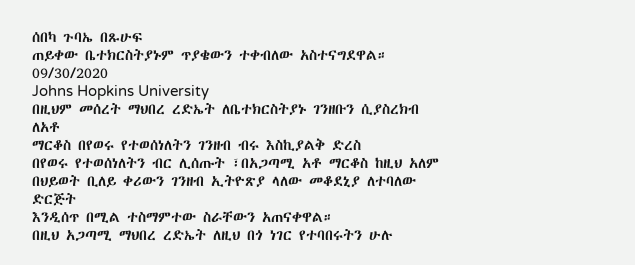ሰበካ ጉባኤ በጹሁፍ
ጠይቀው ቤተክርስትያኑም ጥያቄውን ተቀብለው አስተናግደዋል።
09/30/2020
Johns Hopkins University
በዚህም መሰረት ማህበረ ረድኤት ለቤተክርስትያኑ ገንዘቡን ሲያስረክብ ለአቶ
ማርቆስ በየወሩ የተወሰነለትን ገንዘብ ብሩ እስኪያልቅ ድረስ
በየወሩ የተወሰነለትን ብር ሊሰጡት ፣በአጋጣሚ አቶ ማርቆስ ከዚህ አለም
በህይወት ቢለይ ቀሪውን ገንዘብ ኢትዮጽያ ላለው መቆደኒያ ለተባለው ድርጅት
እንዲሰጥ በሚል ተስማምተው ስራቸውን አጠናቀዋል።
በዚህ አጋጣሚ ማህበረ ረድኤት ለዚህ በጎ ነገር የተባበሩትን ሁሉ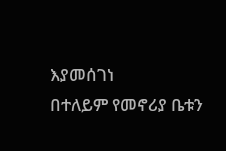እያመሰገነ
በተለይም የመኖሪያ ቤቱን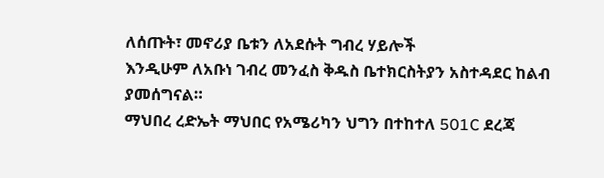ለሰጡት፣ መኖሪያ ቤቱን ለአደሱት ግብረ ሃይሎች
እንዲሁም ለአቡነ ገብረ መንፈስ ቅዱስ ቤተክርስትያን አስተዳደር ከልብ
ያመሰግናል።
ማህበረ ረድኤት ማህበር የአሜሪካን ህግን በተከተለ 501C ደረጃ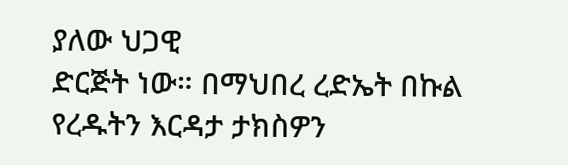ያለው ህጋዊ
ድርጅት ነው። በማህበረ ረድኤት በኩል የረዱትን እርዳታ ታክስዎን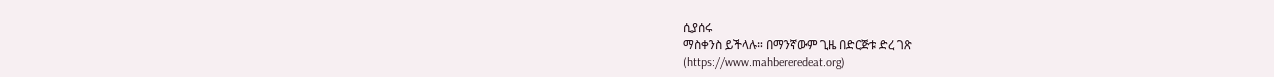ሲያሰሩ
ማስቀንስ ይችላሉ። በማንኛውም ጊዜ በድርጅቱ ድረ ገጽ
(https://www.mahbereredeat.org)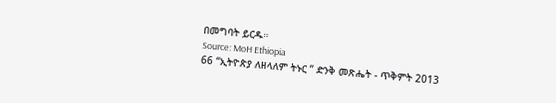በመግባት ይርዱ።
Source: MoH Ethiopia
66 “ኢትዮጵያ ለዘላለም ትኑር ” ድንቅ መጽሔት - ጥቅምት 2013